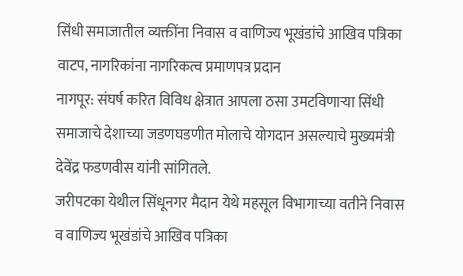सिंधी समाजातील व्यक्तींना निवास व वाणिज्य भूखंडांचे आखिव पत्रिका वाटप, नागरिकांना नागरिकत्व प्रमाणपत्र प्रदान
नागपूर: संघर्ष करित विविध क्षेत्रात आपला ठसा उमटविणाऱ्या सिंधी समाजाचे देशाच्या जडणघडणीत मोलाचे योगदान असल्याचे मुख्यमंत्री देवेंद्र फडणवीस यांनी सांगितले.
जरीपटका येथील सिंधूनगर मैदान येथे महसूल विभागाच्या वतीने निवास व वाणिज्य भूखंडांचे आखिव पत्रिका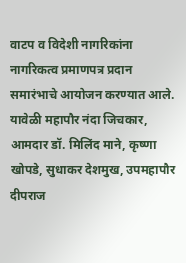वाटप व विदेशी नागरिकांना नागरिकत्व प्रमाणपत्र प्रदान समारंभाचे आयोजन करण्यात आले. यावेळी महापौर नंदा जिचकार, आमदार डॉ. मिलिंद माने, कृष्णा खोपडे, सुधाकर देशमुख, उपमहापौर दीपराज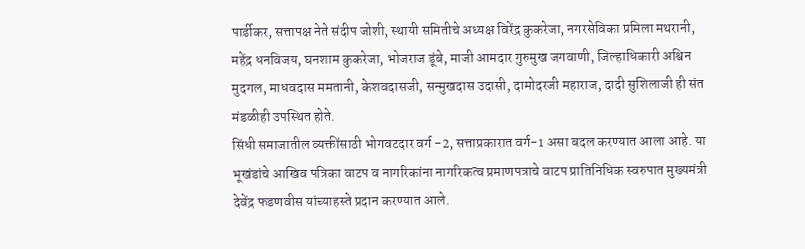पार्डीकर, सत्तापक्ष नेते संदीप जोशी, स्थायी समितीचे अध्यक्ष विरेंद्र कुकरेजा, नगरसेविका प्रमिला मथरानी, महेंद्र धनविजय, घनशाम कुकरेजा, भोजराज डूंबे, माजी आमदार गुरुमुख जगवाणी, जिल्हाधिकारी अश्विन मुदगल, माधवदास ममतानी, केशवदासजी, सन्मुखदास उदासी, दामोदरजी महाराज, दादी सुशिलाजी ही संत मंडळीही उपस्थित होते.
सिंधी समाजातील व्यक्तींसाठी भोगवटदार वर्ग -2, सत्ताप्रकारात वर्ग-1 असा बदल करण्यात आला आहे. या भूखंडांचे आखिव पत्रिका वाटप व नागरिकांना नागरिकत्व प्रमाणपत्राचे वाटप प्रातिनिधिक स्वरुपात मुख्यमंत्री देवेंद्र फडणवीस यांच्याहस्ते प्रदान करण्यात आले.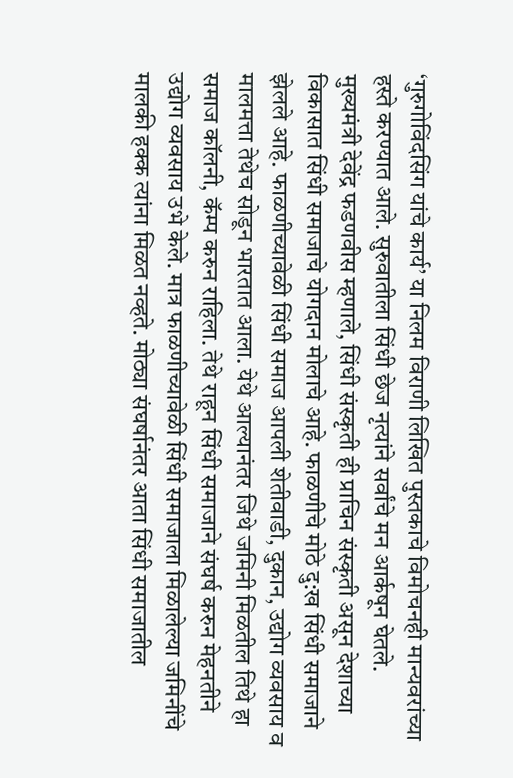‘गुरुगोविंदसिंग यांचे कार्य’ या निलम विराणी लिखित पुस्तकाचे विमोचनही मान्यवरांच्या हस्ते करण्यात आले. सुरुवातीला सिंधी छेज नृत्यांने सर्वांचे मन आर्कषून घेतले.
मुख्यमंत्री देवेंद्र फडणवीस म्हणाले, सिंधी संस्कृती ही प्राचिन संस्कृती असून देशाच्या विकासात सिंधी समाजाचे योगदान मोलाचे आहे. फाळणीचे मोठे दु:ख सिंधी समाजाने झेलले आहे. फाळणीच्यावेळी सिंधी समाज आपली शेतीवाडी, दुकान, उद्योग व्यवसाय व मालमत्ता तेथेच सोडून भारतात आला. येथे आल्यानंतर जिथे जमिनी मिळतील तिथे हा समाज कॉलनी, कॅम्प करुन राहिला. तेथे राहून सिंधी समाजाने संघर्ष करुन मेहनतीने उद्योग व्यवसाय उभे केले. मात्र फाळणीच्यावेळी सिंधी समाजाला मिळालेल्या जमिनींचे मालकी हक्क त्यांना मिळत नव्हते. मोठ्या संघर्षानंतर आता सिंधी समाजातील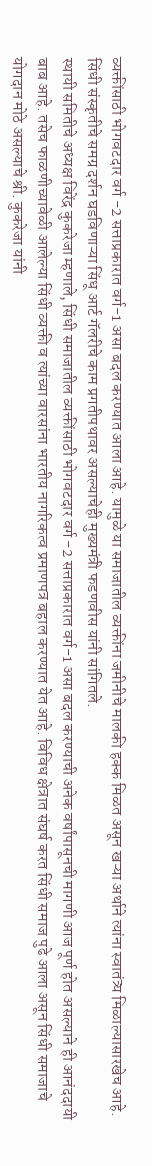व्यक्तींसाठी भोगवटदार वर्ग -2 सत्ताप्रकारात वर्ग-1 असा बदल करण्यात आला आहे. यामुळे या समाजातील व्यक्तींना जमीनीचे मालकी हक्क मिळत असून खऱ्या अर्थाने त्यांना स्वातंत्र्य मिळाल्यासारखेच आहे. सिंधी संस्कृतीचे समग्र दर्शन घडविणाऱ्या सिंधू आर्ट गॅलरीचे काम प्रगतीपथावर असल्याचेही मुख्यमंत्री फडणवीस यांनी सांगितले.
स्थायी समितीचे अध्यक्ष विरेंद्र कुकरेजा म्हणाले, सिंधी समाजातील व्यक्तींसाठी भोगवटदार वर्ग -2 सत्ताप्रकारात वर्ग-1 असा बदल करण्याची अनेक वर्षांपासूनची मागणी आज पूर्ण होत असल्याने ही आनंददायी बाब आहे. तसेच फाळणीच्यावेळी आलेल्या सिंधी व्यक्ती व त्यांच्या वारसांना भारतीय नागरिकत्व प्रमाणपत्र बहाल करण्यात येत आहे. विविध क्षेत्रात संघर्ष करत सिंधी समाज पुढे आला असून सिंधी समाजाचे योगदान मोठे असल्याचे श्री. कुकरेजा यांनी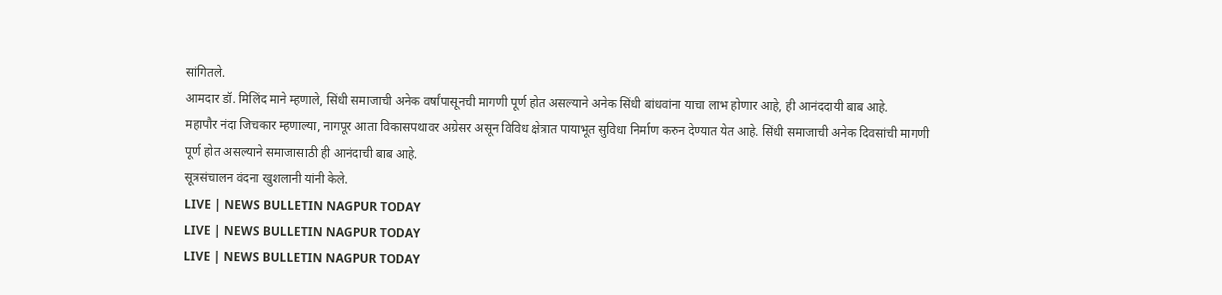सांगितले.
आमदार डॉ. मिलिंद माने म्हणाले, सिंधी समाजाची अनेक वर्षांपासूनची मागणी पूर्ण होत असल्याने अनेक सिंधी बांधवांना याचा लाभ होणार आहे, ही आनंददायी बाब आहे.
महापौर नंदा जिचकार म्हणाल्या, नागपूर आता विकासपथावर अग्रेसर असून विविध क्षेत्रात पायाभूत सुविधा निर्माण करुन देण्यात येत आहे. सिंधी समाजाची अनेक दिवसांची मागणी पूर्ण होत असल्याने समाजासाठी ही आनंदाची बाब आहे.
सूत्रसंचालन वंदना खुशलानी यांनी केले.
LIVE | NEWS BULLETIN NAGPUR TODAY
LIVE | NEWS BULLETIN NAGPUR TODAY
LIVE | NEWS BULLETIN NAGPUR TODAY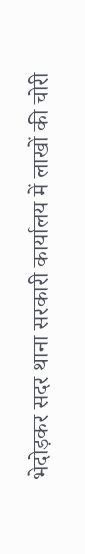भेदोड़कर सदर थाना सरकारी कार्यालय में लाखों की चोरी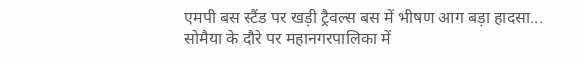एमपी बस स्टैंड पर खड़ी ट्रैवल्स बस में भीषण आग बड़ा हादसा...
सोमैया के दौरे पर महानगरपालिका में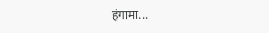हंगामा...